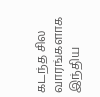கடந்த சில வாரங்களாக இந்திய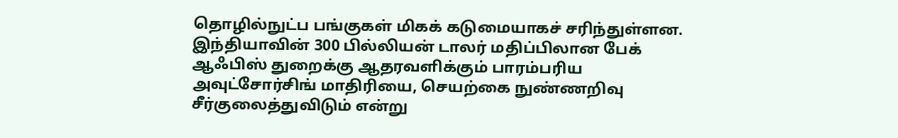தொழில்நுட்ப பங்குகள் மிகக் கடுமையாகச் சரிந்துள்ளன. இந்தியாவின் 300 பில்லியன் டாலர் மதிப்பிலான பேக் ஆஃபிஸ் துறைக்கு ஆதரவளிக்கும் பாரம்பரிய அவுட்சோர்சிங் மாதிரியை, செயற்கை நுண்ணறிவு சீர்குலைத்துவிடும் என்று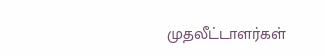முதலீட்டாளர்கள்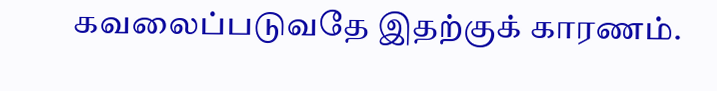கவலைப்படுவதே இதற்குக் காரணம்.